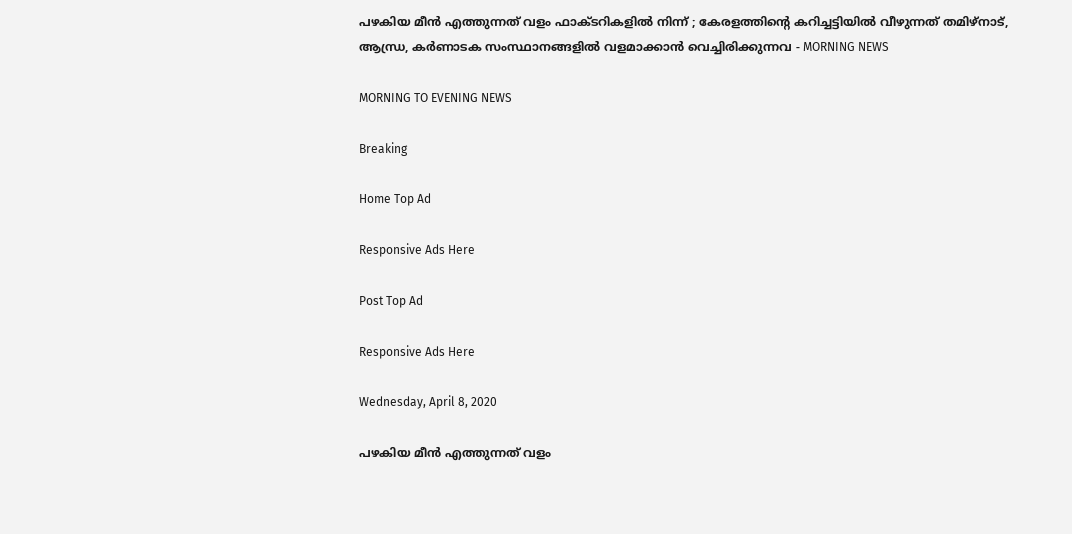പഴകിയ മീന്‍ എത്തുന്നത് വളം ഫാക്ടറികളില്‍ നിന്ന് ; കേരളത്തിന്റെ കറിച്ചട്ടിയില്‍ വീഴുന്നത് തമിഴ്‌നാട്, ആന്ധ്ര, കര്‍ണാടക സംസ്ഥാനങ്ങളില്‍ വളമാക്കാന്‍ വെച്ചിരിക്കുന്നവ - MORNING NEWS

MORNING TO EVENING NEWS

Breaking

Home Top Ad

Responsive Ads Here

Post Top Ad

Responsive Ads Here

Wednesday, April 8, 2020

പഴകിയ മീന്‍ എത്തുന്നത് വളം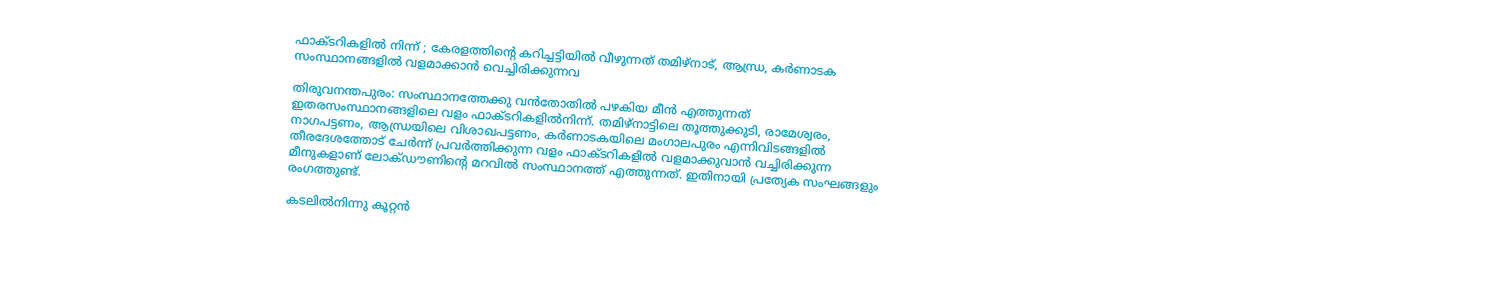ഫാക്ടറികളില്‍ നിന്ന് ; കേരളത്തിന്റെ കറിച്ചട്ടിയില്‍ വീഴുന്നത് തമിഴ്‌നാട്, ആന്ധ്ര, കര്‍ണാടക സംസ്ഥാനങ്ങളില്‍ വളമാക്കാന്‍ വെച്ചിരിക്കുന്നവ

തിരുവനന്തപുരം: സംസ്ഥാനത്തേക്കു വന്‍തോതില്‍ പഴകിയ മീന്‍ എത്തുന്നത് ഇതരസംസ്ഥാനങ്ങളിലെ വളം ഫാക്ടറികളില്‍നിന്ന്. തമിഴ്‌നാട്ടിലെ തൂത്തുക്കുടി, രാമേശ്വരം, നാഗപട്ടണം, ആന്ധ്രയിലെ വിശാഖപട്ടണം, കര്‍ണാടകയിലെ മംഗാലപുരം എന്നിവിടങ്ങളില്‍ തീരദേശത്തോട് ചേര്‍ന്ന് പ്രവര്‍ത്തിക്കുന്ന വളം ഫാക്ടറികളില്‍ വളമാക്കുവാന്‍ വച്ചിരിക്കുന്ന മീനുകളാണ് ലോക്ഡൗണിന്റെ മറവില്‍ സംസ്ഥാനത്ത് എത്തുന്നത്. ഇതിനായി പ്രത്യേക സംഘങ്ങളും രംഗത്തുണ്ട്.

കടലില്‍നിന്നു കൂറ്റന്‍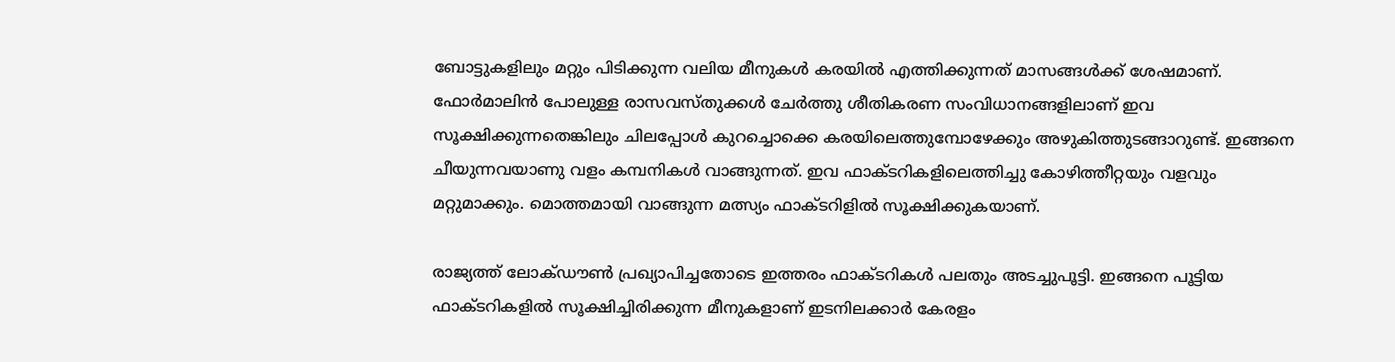ബോട്ടുകളിലും മറ്റും പിടിക്കുന്ന വലിയ മീനുകള്‍ കരയില്‍ എത്തിക്കുന്നത് മാസങ്ങള്‍ക്ക് ശേഷമാണ്. ഫോര്‍മാലിന്‍ പോലുള്ള രാസവസ്തുക്കള്‍ ചേര്‍ത്തു ശീതികരണ സംവിധാനങ്ങളിലാണ് ഇവ സൂക്ഷിക്കുന്നതെങ്കിലും ചിലപ്പോള്‍ കുറച്ചൊക്കെ കരയിലെത്തുമ്പോഴേക്കും അഴുകിത്തുടങ്ങാറുണ്ട്. ഇങ്ങനെ ചീയുന്നവയാണു വളം കമ്പനികള്‍ വാങ്ങുന്നത്. ഇവ ഫാക്ടറികളിലെത്തിച്ചു കോഴിത്തീറ്റയും വളവും മറ്റുമാക്കും. മൊത്തമായി വാങ്ങുന്ന മത്സ്യം ഫാക്ടറിളില്‍ സൂക്ഷിക്കുകയാണ്.

രാജ്യത്ത് ലോക്ഡൗണ്‍ പ്രഖ്യാപിച്ചതോടെ ഇത്തരം ഫാക്ടറികള്‍ പലതും അടച്ചുപൂട്ടി. ഇങ്ങനെ പൂട്ടിയ ഫാക്ടറികളില്‍ സൂക്ഷിച്ചിരിക്കുന്ന മീനുകളാണ് ഇടനിലക്കാര്‍ കേരളം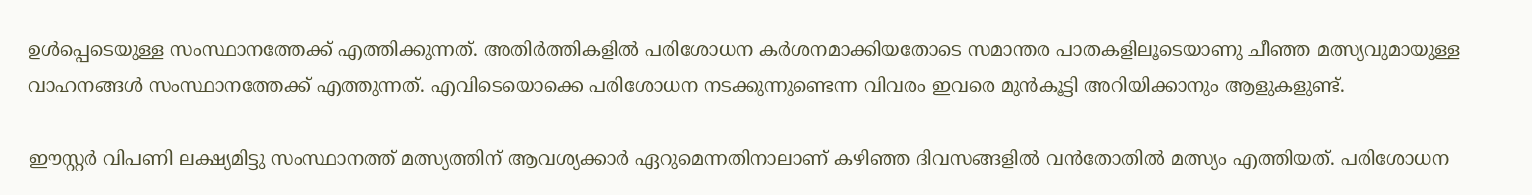ഉള്‍പ്പെടെയുള്ള സംസ്ഥാനത്തേക്ക് എത്തിക്കുന്നത്. അതിര്‍ത്തികളില്‍ പരിശോധന കര്‍ശനമാക്കിയതോടെ സമാന്തര പാതകളിലൂടെയാണു ചീഞ്ഞ മത്സ്യവുമായുള്ള വാഹനങ്ങള്‍ സംസ്ഥാനത്തേക്ക് എത്തുന്നത്. എവിടെയൊക്കെ പരിശോധന നടക്കുന്നുണ്ടെന്ന വിവരം ഇവരെ മുന്‍കൂട്ടി അറിയിക്കാനും ആളുകളുണ്ട്.

ഈസ്റ്റര്‍ വിപണി ലക്ഷ്യമിട്ടു സംസ്ഥാനത്ത് മത്സ്യത്തിന് ആവശ്യക്കാര്‍ ഏറുമെന്നതിനാലാണ് കഴിഞ്ഞ ദിവസങ്ങളില്‍ വന്‍തോതില്‍ മത്സ്യം എത്തിയത്. പരിശോധന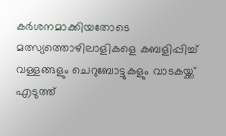കര്‍ശനമാക്കിയതോടെ മത്സ്യത്തൊഴിലാളികളെ കബളിപ്പിച്ച് വള്ളങ്ങളും ചെറുബോട്ടുകളും വാടകയ്ക്ക് എടുത്ത്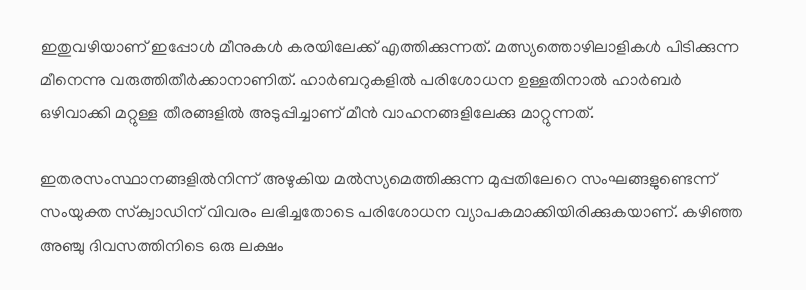ഇതുവഴിയാണ് ഇപ്പോള്‍ മീനുകള്‍ കരയിലേക്ക് എത്തിക്കുന്നത്. മത്സ്യത്തൊഴിലാളികള്‍ പിടിക്കുന്ന മീനെന്നു വരുത്തിതീര്‍ക്കാനാണിത്. ഹാര്‍ബറുകളില്‍ പരിശോധന ഉള്ളതിനാല്‍ ഹാര്‍ബര്‍ ഒഴിവാക്കി മറ്റുള്ള തീരങ്ങളില്‍ അടുപ്പിച്ചാണ് മീന്‍ വാഹനങ്ങളിലേക്കു മാറ്റുന്നത്.

ഇതരസംസ്ഥാനങ്ങളില്‍നിന്ന് അഴുകിയ മല്‍സ്യമെത്തിക്കുന്ന മുപ്പതിലേറെ സംഘങ്ങളുണ്ടെന്ന് സംയുക്ത സ്‌ക്വാഡിന് വിവരം ലഭിച്ചതോടെ പരിശോധന വ്യാപകമാക്കിയിരിക്കുകയാണ്. കഴിഞ്ഞ അഞ്ചു ദിവസത്തിനിടെ ഒരു ലക്ഷം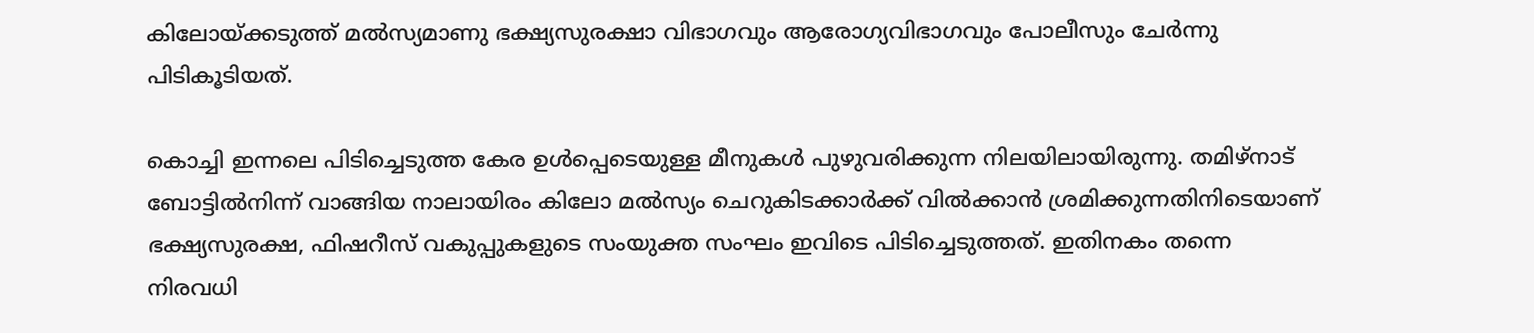കിലോയ്ക്കടുത്ത് മല്‍സ്യമാണു ഭക്ഷ്യസുരക്ഷാ വിഭാഗവും ആരോഗ്യവിഭാഗവും പോലീസും ചേര്‍ന്നു പിടികൂടിയത്.

കൊച്ചി ഇന്നലെ പിടിച്ചെടുത്ത കേര ഉള്‍പ്പെടെയുള്ള മീനുകള്‍ പുഴുവരിക്കുന്ന നിലയിലായിരുന്നു. തമിഴ്‌നാട് ബോട്ടില്‍നിന്ന് വാങ്ങിയ നാലായിരം കിലോ മല്‍സ്യം ചെറുകിടക്കാര്‍ക്ക് വില്‍ക്കാന്‍ ശ്രമിക്കുന്നതിനിടെയാണ് ഭക്ഷ്യസുരക്ഷ, ഫിഷറീസ് വകുപ്പുകളുടെ സംയുക്ത സംഘം ഇവിടെ പിടിച്ചെടുത്തത്. ഇതിനകം തന്നെ നിരവധി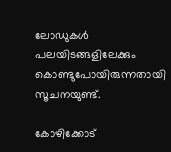ലോഡുകള്‍ പലയിടങ്ങളിലേക്കും കൊണ്ടുപോയിരുന്നതായി സൂചനയുണ്ട്.

കോഴിക്കോട്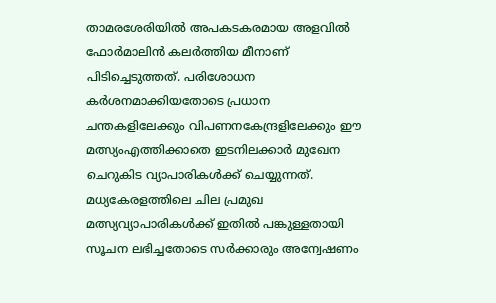താമരശേരിയില്‍ അപകടകരമായ അളവില്‍ ഫോര്‍മാലിന്‍ കലര്‍ത്തിയ മീനാണ് പിടിച്ചെടുത്തത്. പരിശോധന കര്‍ശനമാക്കിയതോടെ പ്രധാന ചന്തകളിലേക്കും വിപണനകേന്ദ്രളിലേക്കും ഈ മത്സ്യംഎത്തിക്കാതെ ഇടനിലക്കാര്‍ മുഖേന ചെറുകിട വ്യാപാരികള്‍ക്ക് ചെയ്യുന്നത്. മധ്യകേരളത്തിലെ ചില പ്രമുഖ മത്സ്യവ്യാപാരികള്‍ക്ക് ഇതില്‍ പങ്കുള്ളതായി സൂചന ലഭിച്ചതോടെ സര്‍ക്കാരും അന്വേഷണം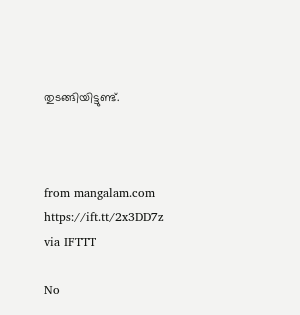തുടങ്ങിയിട്ടുണ്ട്.



from mangalam.com https://ift.tt/2x3DD7z
via IFTTT

No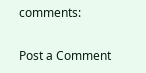comments:

Post a Comment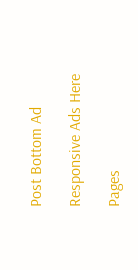Post Bottom Ad

Responsive Ads Here

Pages